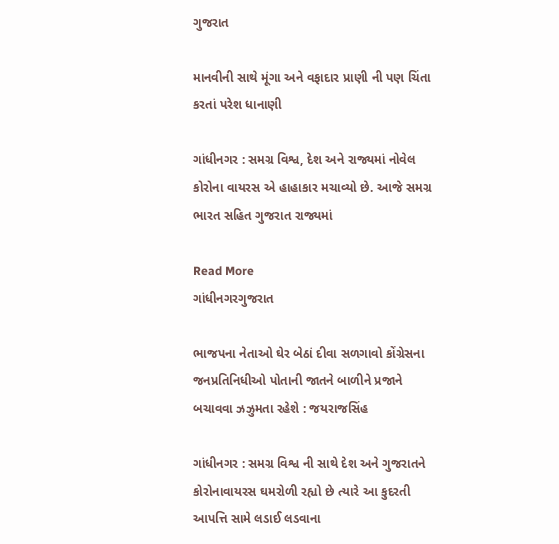ગુજરાત

માનવીની સાથે મૂંગા અને વફાદાર પ્રાણી ની પણ ચિંતા કરતાં પરેશ ધાનાણી

ગાંધીનગર : સમગ્ર વિશ્વ, દેશ અને રાજ્યમાં નોવેલ કોરોના વાયરસ એ હાહાકાર મચાવ્યો છે. આજે સમગ્ર ભારત સહિત ગુજરાત રાજ્યમાં

Read More
ગાંધીનગરગુજરાત

ભાજપના નેતાઓ ઘેર બેઠાં દીવા સળગાવો કોંગ્રેસના જનપ્રતિનિધીઓ પોતાની જાતને બાળીને પ્રજાને બચાવવા ઝઝુમતા રહેશે : જયરાજસિંહ

ગાંધીનગર : સમગ્ર વિશ્વ ની સાથે દેશ અને ગુજરાતને કોરોનાવાયરસ ઘમરોળી રહ્યો છે ત્યારે આ કુદરતી આપત્તિ સામે લડાઈ લડવાના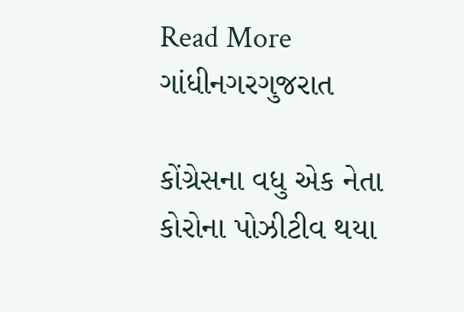Read More
ગાંધીનગરગુજરાત

કોંગ્રેસના વધુ એક નેતા કોરોના પોઝીટીવ થયા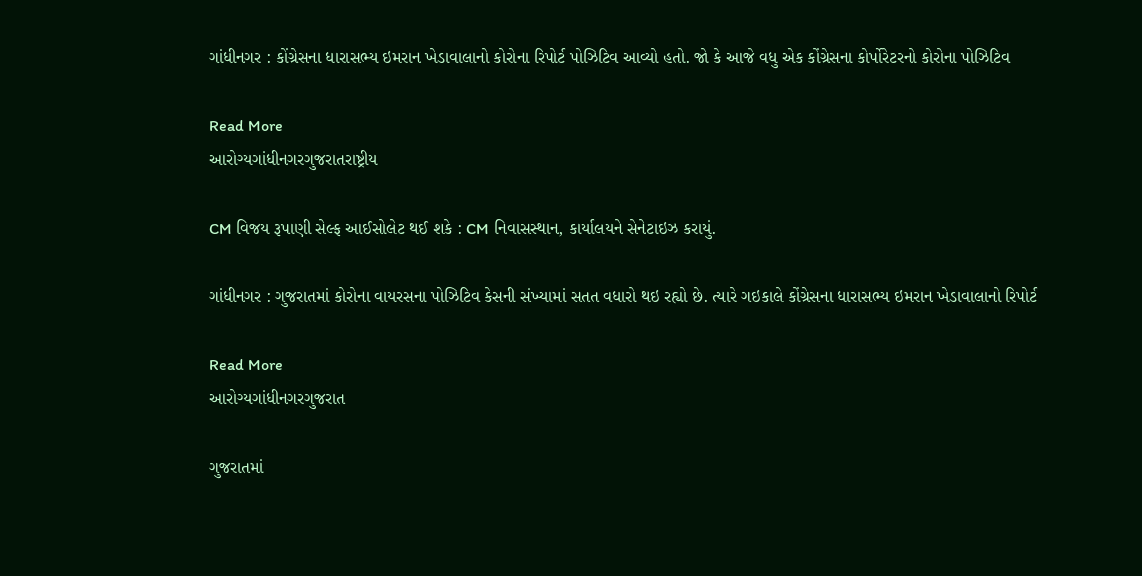ગાંધીનગર : કોંગ્રેસના ધારાસભ્ય ઇમરાન ખેડાવાલાનો કોરોના રિપોર્ટ પોઝિટિવ આવ્યો હતો. જો કે આજે વધુ એક કોંગ્રેસના કોર્પોરેટરનો કોરોના પોઝિટિવ

Read More
આરોગ્યગાંધીનગરગુજરાતરાષ્ટ્રીય

CM વિજય રૂપાણી સેલ્ફ આઈસોલેટ થઈ શકે : CM નિવાસસ્થાન, કાર્યાલયને સેનેટાઇઝ કરાયું.

ગાંધીનગર : ગુજરાતમાં કોરોના વાયરસના પોઝિટિવ કેસની સંખ્યામાં સતત વધારો થઇ રહ્યો છે. ત્યારે ગઇકાલે કોંગ્રેસના ધારાસભ્ય ઇમરાન ખેડાવાલાનો રિપોર્ટ

Read More
આરોગ્યગાંધીનગરગુજરાત

ગુજરાતમાં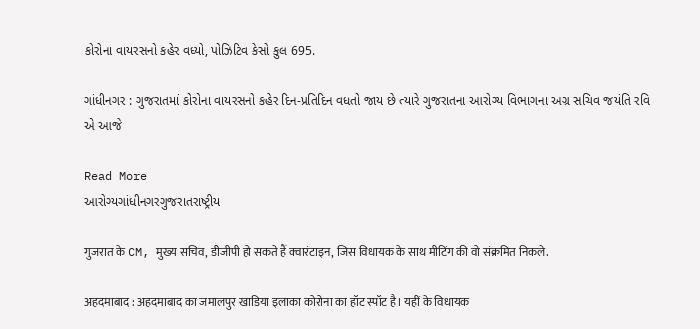કોરોના વાયરસનો કહેર વધ્યો, પોઝિટિવ કેસો કુલ 695.

ગાંધીનગર : ગુજરાતમાં કોરોના વાયરસનો કહેર દિન-પ્રતિદિન વધતો જાય છે ત્યારે ગુજરાતના આરોગ્ય વિભાગના અગ્ર સચિવ જયંતિ રવિ એ આજે

Read More
આરોગ્યગાંધીનગરગુજરાતરાષ્ટ્રીય

गुजरात के CM, मुख्‍य सचिव, डीजीपी हो सकते हैं क्‍वारंटाइन, जिस विधायक के साथ मीटिंग की वो संक्रमित निकले.

अहदमाबाद : अहदमाबाद का जमालपुर खाडिया इलाका कोरोना का हॉट स्‍पॉट है। यहीं के विधायक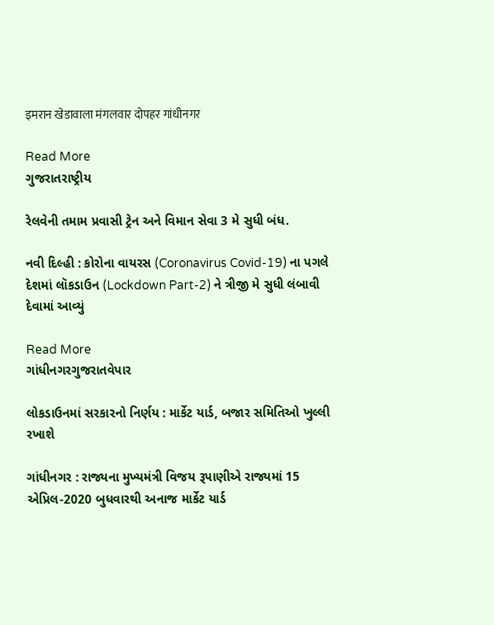इमरान खेडावाला मंगलवार दोपहर गांधीनगर

Read More
ગુજરાતરાષ્ટ્રીય

રેલવેની તમામ પ્રવાસી ટ્રેન અને વિમાન સેવા 3 મે સુધી બંધ.

નવી દિલ્હી : કોરોના વાયરસ (Coronavirus Covid-19) ના પગલે દેશમાં લૉકડાઉન (Lockdown Part-2) ને ત્રીજી મે સુધી લંબાવી દેવામાં આવ્યું

Read More
ગાંધીનગરગુજરાતવેપાર

લોકડાઉનમાં સરકારનો નિર્ણય : માર્કેટ યાર્ડ, બજાર સમિતિઓ ખુલ્લી રખાશે

ગાંધીનગર : રાજ્યના મુખ્યમંત્રી વિજય રૂપાણીએ રાજ્યમાં 15 એપ્રિલ-2020 બુધવારથી અનાજ માર્કેટ યાર્ડ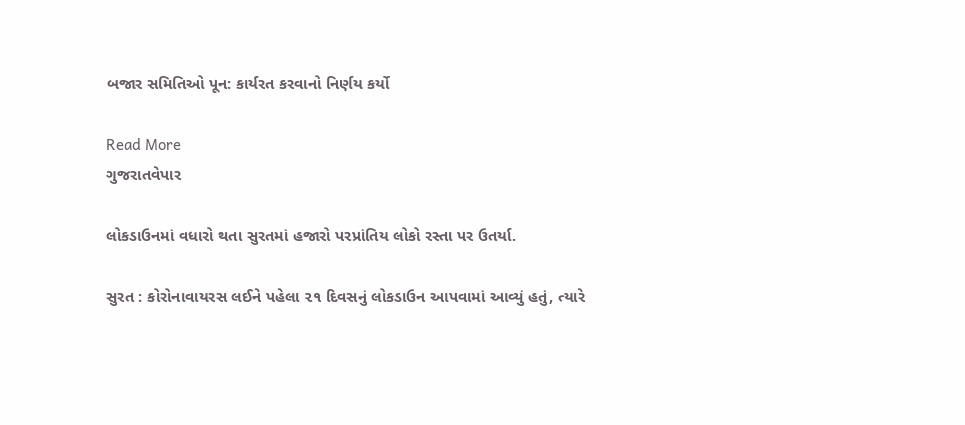બજાર સમિતિઓ પૂન: કાર્યરત કરવાનો નિર્ણય કર્યો

Read More
ગુજરાતવેપાર

લોકડાઉનમાં વધારો થતા સુરતમાં હજારો પરપ્રાંતિય લોકો રસ્તા પર ઉતર્યા.

સુરત : કોરોનાવાયરસ લઈને પહેલા ૨૧ દિવસનું લોકડાઉન આપવામાં આવ્યું હતું, ત્યારે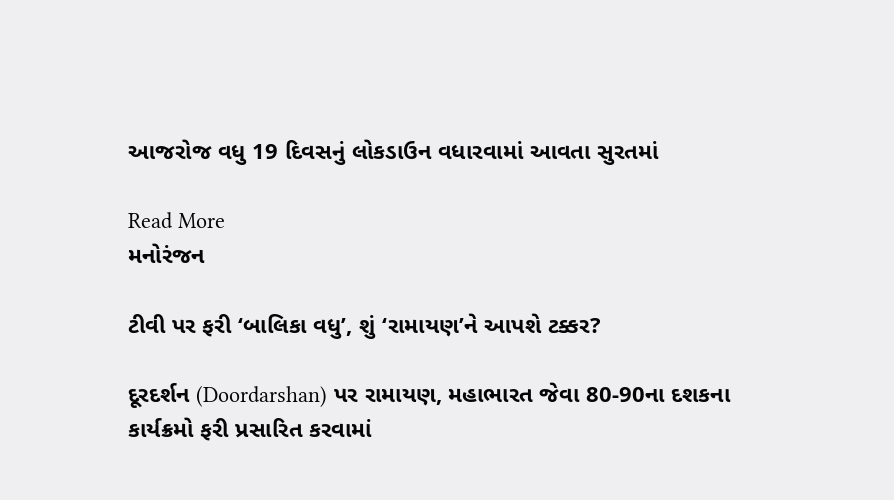આજરોજ વધુ 19 દિવસનું લોકડાઉન વધારવામાં આવતા સુરતમાં

Read More
મનોરંજન

ટીવી પર ફરી ‘બાલિકા વધુ’, શું ‘રામાયણ’ને આપશે ટક્કર?

દૂરદર્શન (Doordarshan) પર રામાયણ, મહાભારત જેવા 80-90ના દશકના કાર્યક્રમો ફરી પ્રસારિત કરવામાં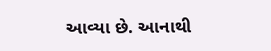આવ્યા છે. આનાથી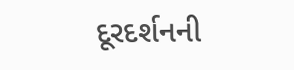દૂરદર્શનની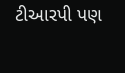ટીઆરપી પણ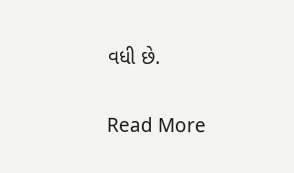વધી છે.

Read More